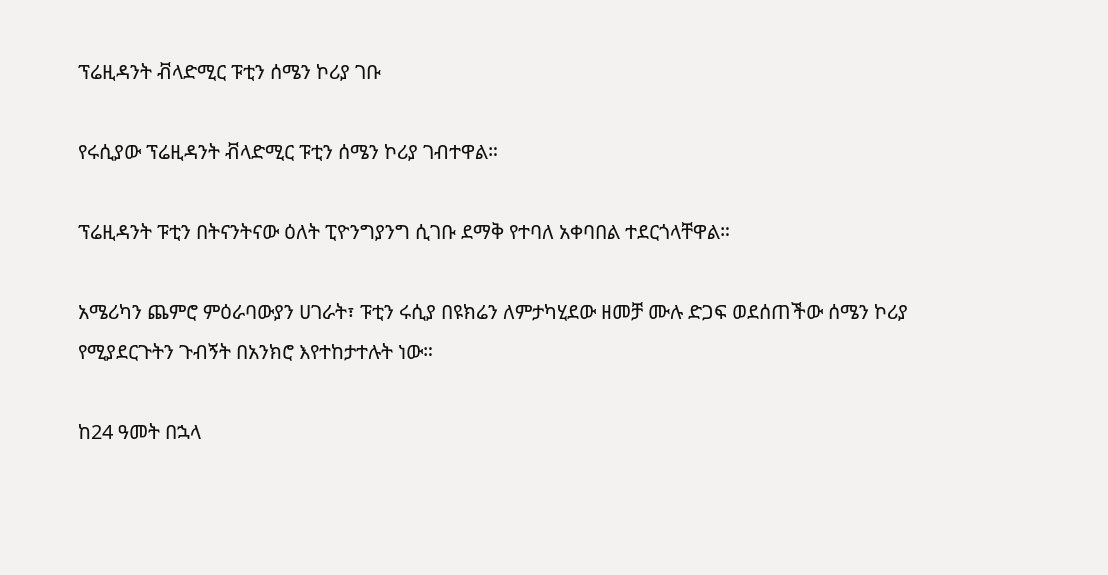ፕሬዚዳንት ቭላድሚር ፑቲን ሰሜን ኮሪያ ገቡ

የሩሲያው ፕሬዚዳንት ቭላድሚር ፑቲን ሰሜን ኮሪያ ገብተዋል።

ፕሬዚዳንት ፑቲን በትናንትናው ዕለት ፒዮንግያንግ ሲገቡ ደማቅ የተባለ አቀባበል ተደርጎላቸዋል።

አሜሪካን ጨምሮ ምዕራባውያን ሀገራት፣ ፑቲን ሩሲያ በዩክሬን ለምታካሂደው ዘመቻ ሙሉ ድጋፍ ወደሰጠችው ሰሜን ኮሪያ የሚያደርጉትን ጉብኝት በአንክሮ እየተከታተሉት ነው።

ከ24 ዓመት በኋላ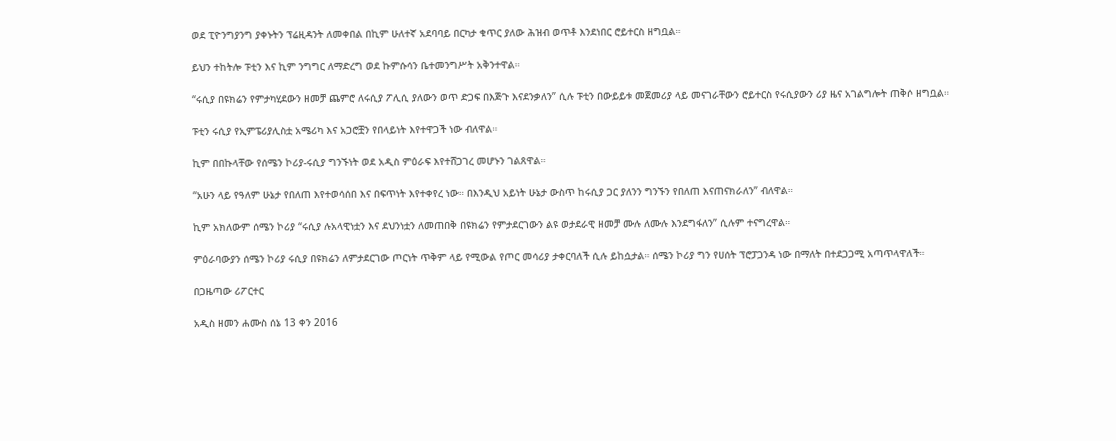ወደ ፒዮንግያንግ ያቀኑትን ፕሬዚዳንት ለመቀበል በኪም ሁለተኛ አደባባይ በርካታ ቁጥር ያለው ሕዝብ ወጥቶ እንደነበር ሮይተርስ ዘግቧል።

ይህን ተከትሎ ፑቲን እና ኪም ንግግር ለማድረግ ወደ ኩምሱሳን ቤተመንግሥት አቅንተዋል።

“ሩሲያ በዩክሬን የምታካሂደውን ዘመቻ ጨምሮ ለሩሲያ ፖሊሲ ያለውን ወጥ ድጋፍ በእጅጉ እናደንቃለን” ሲሉ ፑቲን በውይይቱ መጀመሪያ ላይ መናገራቸውን ሮይተርስ የሩሲያውን ሪያ ዜና አገልግሎት ጠቅሶ ዘግቧል።

ፑቲን ሩሲያ የኢምፔሪያሊስቷ አሜሪካ እና አጋሮቿን የበላይነት እየተዋጋች ነው ብለዋል።

ኪም በበኩላቸው የሰሜን ኮሪያ-ሩሲያ ግንኙነት ወደ አዲስ ምዕራፍ እየተሸጋገረ መሆኑን ገልጸዋል።

“አሁን ላይ የዓለም ሁኔታ የበለጠ እየተወሳሰበ እና በፍጥነት እየተቀየረ ነው። በእንዲህ አይነት ሁኔታ ውስጥ ከሩሲያ ጋር ያለንን ግንኙን የበለጠ እናጠናክራለን” ብለዋል።

ኪም አክለውም ሰሜን ኮሪያ “ሩሲያ ሉአላዊነቷን እና ደህንነቷን ለመጠበቅ በዩክሬን የምታደርገውን ልዩ ወታደራዊ ዘመቻ ሙሉ ለሙሉ እንደግፋለን” ሲሉም ተናግረዋል።

ምዕራባውያን ሰሜን ኮሪያ ሩሲያ በዩክሬን ለምታደርገው ጦርነት ጥቅም ላይ የሚውል የጦር መሳሪያ ታቀርባለች ሲሉ ይከሷታል። ሰሜን ኮሪያ ግን የሀሰት ፕሮፓጋንዳ ነው በማለት በተደጋጋሚ አጣጥላዋለች።

በጋዜጣው ሪፖርተር

አዲስ ዘመን ሐሙስ ሰኔ 13 ቀን 2016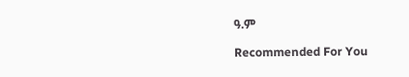ዓ.ም

Recommended For You